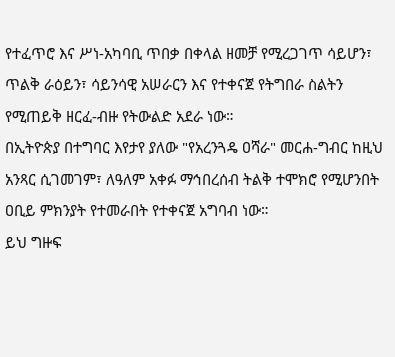የተፈጥሮ እና ሥነ-አካባቢ ጥበቃ በቀላል ዘመቻ የሚረጋገጥ ሳይሆን፣ ጥልቅ ራዕይን፣ ሳይንሳዊ አሠራርን እና የተቀናጀ የትግበራ ስልትን የሚጠይቅ ዘርፈ-ብዙ የትውልድ አደራ ነው።
በኢትዮጵያ በተግባር እየታየ ያለው "የአረንጓዴ ዐሻራ" መርሐ-ግብር ከዚህ አንጻር ሲገመገም፣ ለዓለም አቀፉ ማኅበረሰብ ትልቅ ተሞክሮ የሚሆንበት ዐቢይ ምክንያት የተመራበት የተቀናጀ አግባብ ነው።
ይህ ግዙፍ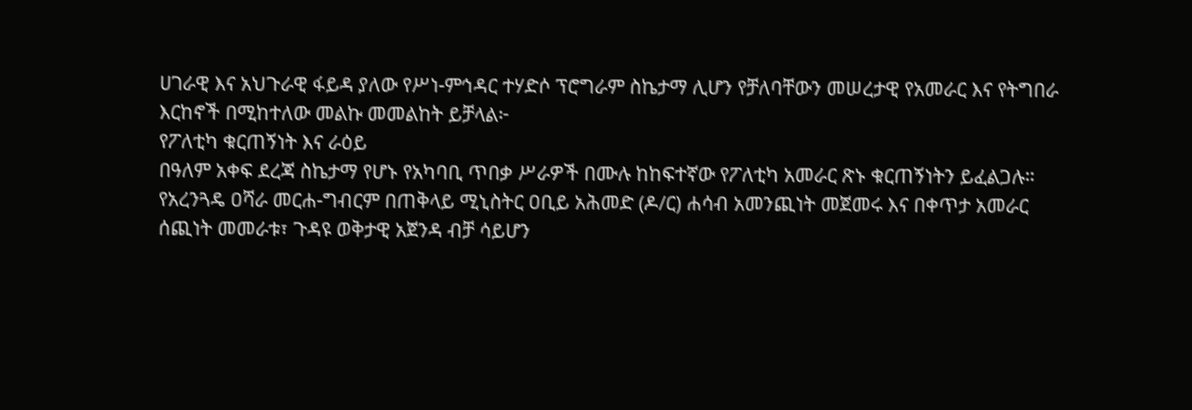ሀገራዊ እና አህጉራዊ ፋይዳ ያለው የሥነ-ምኅዳር ተሃድሶ ፕሮግራም ስኬታማ ሊሆን የቻለባቸውን መሠረታዊ የአመራር እና የትግበራ እርከኖች በሚከተለው መልኩ መመልከት ይቻላል፦
የፖለቲካ ቁርጠኝነት እና ራዕይ
በዓለም አቀፍ ደረጃ ስኬታማ የሆኑ የአካባቢ ጥበቃ ሥራዎች በሙሉ ከከፍተኛው የፖለቲካ አመራር ጽኑ ቁርጠኝነትን ይፈልጋሉ።
የአረንጓዴ ዐሻራ መርሐ-ግብርም በጠቅላይ ሚኒስትር ዐቢይ አሕመድ (ዶ/ር) ሐሳብ አመንጪነት መጀመሩ እና በቀጥታ አመራር ሰጪነት መመራቱ፣ ጉዳዩ ወቅታዊ አጀንዳ ብቻ ሳይሆን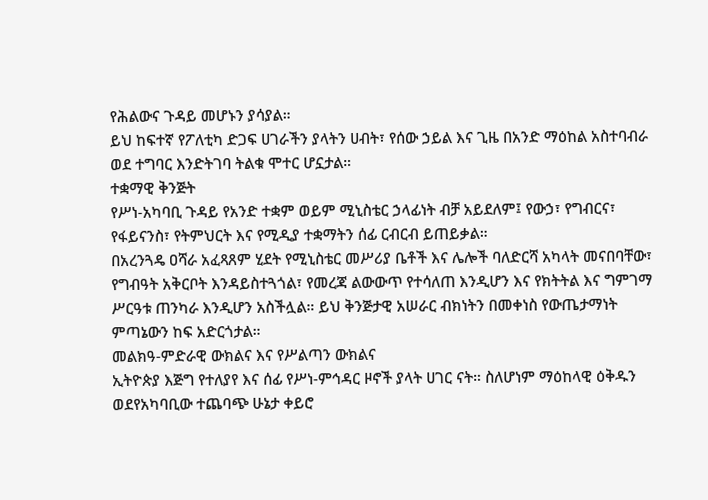የሕልውና ጉዳይ መሆኑን ያሳያል።
ይህ ከፍተኛ የፖለቲካ ድጋፍ ሀገራችን ያላትን ሀብት፣ የሰው ኃይል እና ጊዜ በአንድ ማዕከል አስተባብራ ወደ ተግባር እንድትገባ ትልቁ ሞተር ሆኗታል።
ተቋማዊ ቅንጅት
የሥነ-አካባቢ ጉዳይ የአንድ ተቋም ወይም ሚኒስቴር ኃላፊነት ብቻ አይደለም፤ የውኃ፣ የግብርና፣ የፋይናንስ፣ የትምህርት እና የሚዲያ ተቋማትን ሰፊ ርብርብ ይጠይቃል።
በአረንጓዴ ዐሻራ አፈጻጸም ሂደት የሚኒስቴር መሥሪያ ቤቶች እና ሌሎች ባለድርሻ አካላት መናበባቸው፣ የግብዓት አቅርቦት እንዳይስተጓጎል፣ የመረጃ ልውውጥ የተሳለጠ እንዲሆን እና የክትትል እና ግምገማ ሥርዓቱ ጠንካራ እንዲሆን አስችሏል። ይህ ቅንጅታዊ አሠራር ብክነትን በመቀነስ የውጤታማነት ምጣኔውን ከፍ አድርጎታል።
መልክዓ-ምድራዊ ውክልና እና የሥልጣን ውክልና
ኢትዮጵያ እጅግ የተለያየ እና ሰፊ የሥነ-ምኅዳር ዞኖች ያላት ሀገር ናት። ስለሆነም ማዕከላዊ ዕቅዱን ወደየአካባቢው ተጨባጭ ሁኔታ ቀይሮ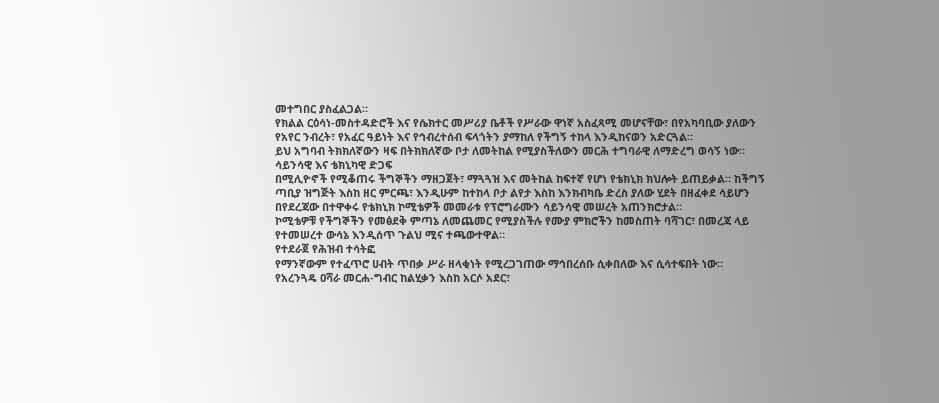መተግበር ያስፈልጋል።
የክልል ርዕሳነ-መስተዳድሮች እና የሴክተር መሥሪያ ቤቶች የሥራው ዋነኛ አስፈጻሚ መሆናቸው፣ በየአካባቢው ያለውን የአየር ንብረት፣ የአፈር ዓይነት እና የኅብረተሰብ ፍላጎትን ያማከለ የችግኝ ተከላ እንዲከናወን አድርጓል።
ይህ አግባብ ትክክለኛውን ዛፍ በትክክለኛው ቦታ ለመትከል የሚያስችለውን መርሕ ተግባራዊ ለማድረግ ወሳኝ ነው።
ሳይንሳዊ እና ቴክኒካዊ ድጋፍ
በሚሊዮኖች የሚቆጠሩ ችግኞችን ማዘጋጀት፣ ማጓጓዝ እና መትከል ከፍተኛ የሆነ የቴክኒክ ክህሎት ይጠይቃል። ከችግኝ ጣቢያ ዝግጅት እስከ ዘር ምርጫ፣ እንዲሁም ከተከላ ቦታ ልየታ እስከ እንክብካቤ ድረስ ያለው ሂደት በዘፈቀደ ሳይሆን በየደረጃው በተዋቀሩ የቴክኒክ ኮሚቴዎች መመራቱ የፕሮግራሙን ሳይንሳዊ መሠረት አጠንክሮታል።
ኮሚቴዎቹ የችግኞችን የመፅደቅ ምጣኔ ለመጨመር የሚያስችሉ የሙያ ምክሮችን ከመስጠት ባሻገር፣ በመረጃ ላይ የተመሠረተ ውሳኔ እንዲሰጥ ጉልህ ሚና ተጫውተዋል።
የተደራጀ የሕዝብ ተሳትፎ
የማንኛውም የተፈጥሮ ሀብት ጥበቃ ሥራ ዘላቂነት የሚረጋገጠው ማኅበረሰቡ ሲቀበለው እና ሲሳተፍበት ነው።
የአረንጓዴ ዐሻራ መርሐ-ግብር ከልሂቃን እስከ አርሶ አደር፣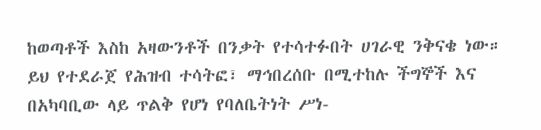ከወጣቶች እስከ አዛውንቶች በንቃት የተሳተፉበት ሀገራዊ ንቅናቄ ነው።
ይህ የተደራጀ የሕዝብ ተሳትፎ፣ ማኅበረሰቡ በሚተከሉ ችግኞች እና በአካባቢው ላይ ጥልቅ የሆነ የባለቤትነት ሥነ-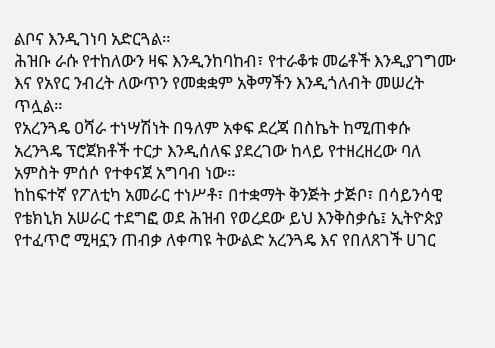ልቦና እንዲገነባ አድርጓል።
ሕዝቡ ራሱ የተከለውን ዛፍ እንዲንከባከብ፣ የተራቆቱ መሬቶች እንዲያገግሙ እና የአየር ንብረት ለውጥን የመቋቋም አቅማችን እንዲጎለብት መሠረት ጥሏል።
የአረንጓዴ ዐሻራ ተነሣሽነት በዓለም አቀፍ ደረጃ በስኬት ከሚጠቀሱ አረንጓዴ ፕሮጀክቶች ተርታ እንዲሰለፍ ያደረገው ከላይ የተዘረዘረው ባለ አምስት ምሰሶ የተቀናጀ አግባብ ነው።
ከከፍተኛ የፖለቲካ አመራር ተነሥቶ፣ በተቋማት ቅንጅት ታጅቦ፣ በሳይንሳዊ የቴክኒክ አሠራር ተደግፎ ወደ ሕዝብ የወረደው ይህ እንቅስቃሴ፤ ኢትዮጵያ የተፈጥሮ ሚዛኗን ጠብቃ ለቀጣዩ ትውልድ አረንጓዴ እና የበለጸገች ሀገር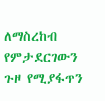ለማስረከብ የምታደርገውን ጉዞ የሚያፋጥን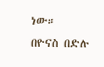ነው።
በዮናስ በድሉ